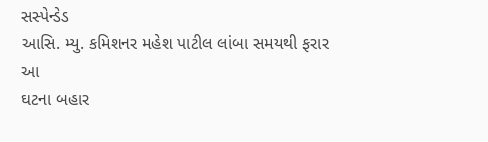સસ્પેન્ડેડ
આસિ. મ્યુ. કમિશનર મહેશ પાટીલ લાંબા સમયથી ફરાર
આ
ઘટના બહાર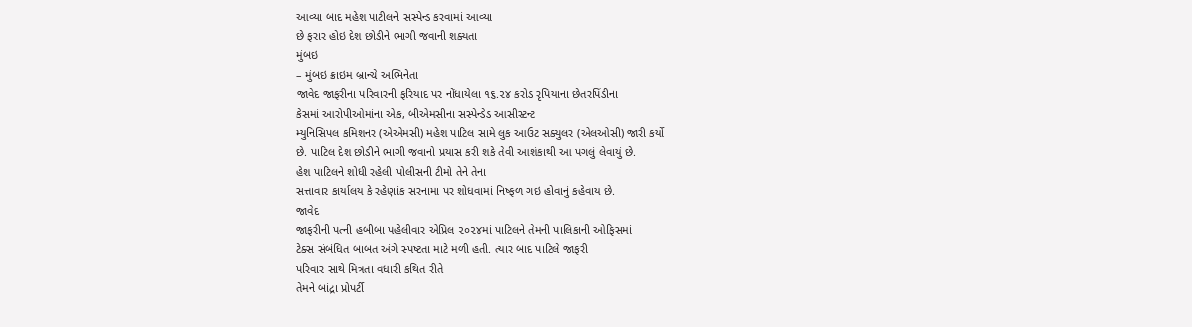આવ્યા બાદ મહેશ પાટીલને સસ્પેન્ડ કરવામાં આવ્યા
છે ફરાર હોઇ દેશ છોડીને ભાગી જવાની શક્યતા
મુંબઇ
– મુંબઇ ક્રાઇમ બ્રાન્ચે અભિનેતા
જાવેદ જાફરીના પરિવારની ફરિયાદ પર નોંધાયેલા ૧૬.૨૪ કરોડ રૃપિયાના છેતરપિંડીના
કેસમાં આરોપીઓમાંના એક, બીએમસીના સસ્પેન્ડેડ આસીસ્ટન્ટ
મ્યુનિસિપલ કમિશનર (એએમસી) મહેશ પાટિલ સામે લુક આઉટ સક્યુલર (એલઓસી) જારી કર્યો
છે. પાટિલ દેશ છોડીને ભાગી જવાનો પ્રયાસ કરી શકે તેવી આશંકાથી આ પગલું લેવાયું છે.
હેશ પાટિલને શોધી રહેલી પોલીસની ટીમો તેને તેના
સત્તાવાર કાર્યાલય કે રહેણાંક સરનામા પર શોધવામાં નિષ્ફળ ગઇ હોવાનું કહેવાય છે.
જાવેદ
જાફરીની પત્ની હબીબા પહેલીવાર એપ્રિલ ૨૦૨૪માં પાટિલને તેમની પાલિકાની ઓફિસમાં
ટેક્સ સંબંધિત બાબત અંગે સ્પષ્ટતા માટે મળી હતી. ત્યાર બાદ પાટિલે જાફરી
પરિવાર સાથે મિત્રતા વધારી કથિત રીતે
તેમને બાંદ્રા પ્રોપર્ટી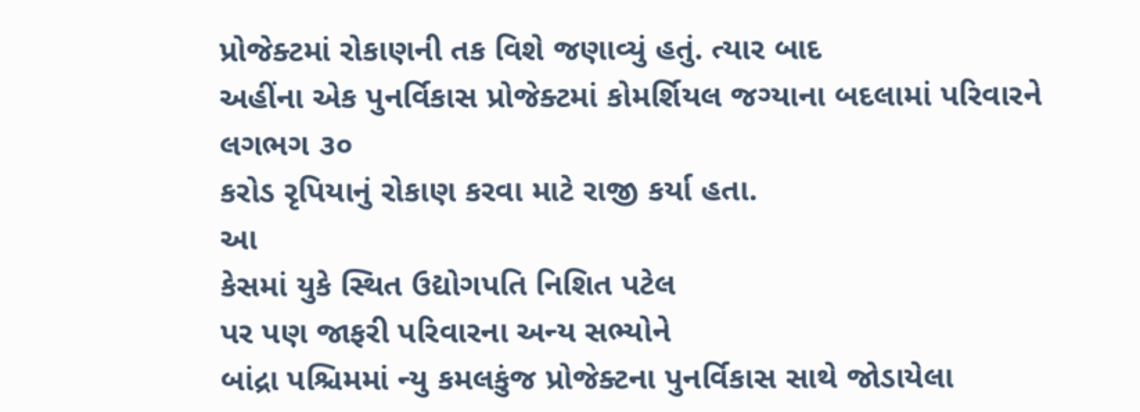પ્રોજેક્ટમાં રોકાણની તક વિશે જણાવ્યું હતું. ત્યાર બાદ
અહીંના એક પુનર્વિકાસ પ્રોજેક્ટમાં કોમર્શિયલ જગ્યાના બદલામાં પરિવારને લગભગ ૩૦
કરોડ રૃપિયાનું રોકાણ કરવા માટે રાજી કર્યા હતા.
આ
કેસમાં યુકે સ્થિત ઉદ્યોગપતિ નિશિત પટેલ
પર પણ જાફરી પરિવારના અન્ય સભ્યોને
બાંદ્રા પશ્ચિમમાં ન્યુ કમલકુંજ પ્રોજેક્ટના પુનર્વિકાસ સાથે જોડાયેલા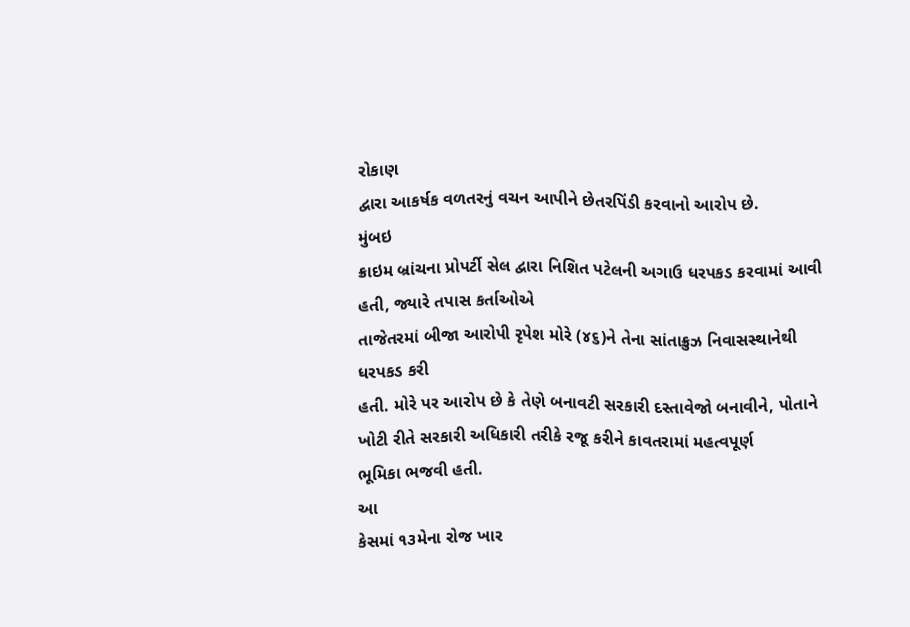રોકાણ
દ્વારા આકર્ષક વળતરનું વચન આપીને છેતરપિંડી કરવાનો આરોપ છે.
મુંબઇ
ક્રાઇમ બ્રાંચના પ્રોપર્ટી સેલ દ્વારા નિશિત પટેલની અગાઉ ધરપકડ કરવામાં આવી હતી, જ્યારે તપાસ કર્તાઓએ
તાજેતરમાં બીજા આરોપી રૃપેશ મોરે (૪૬)ને તેના સાંતાક્રુઝ નિવાસસ્થાનેથી ધરપકડ કરી
હતી. મોરે પર આરોપ છે કે તેણે બનાવટી સરકારી દસ્તાવેજો બનાવીને, પોતાને ખોટી રીતે સરકારી અધિકારી તરીકે રજૂ કરીને કાવતરામાં મહત્વપૂર્ણ
ભૂમિકા ભજવી હતી.
આ
કેસમાં ૧૩મેના રોજ ખાર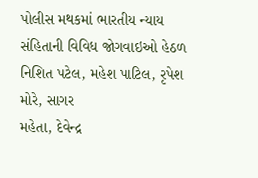પોલીસ મથકમાં ભારતીય ન્યાય સંહિતાની વિવિધ જોગવાઇઓ હેઠળ
નિશિત પટેલ, મહેશ પાટિલ, રૃપેશ મોરે, સાગર
મહેતા, દેવેન્દ્ર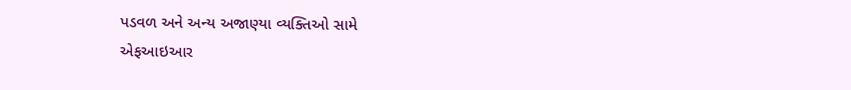પડવળ અને અન્ય અજાણ્યા વ્યક્તિઓ સામે
એફઆઇઆર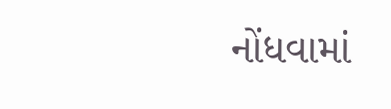નોંધવામાં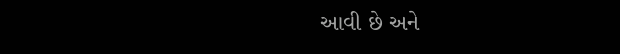આવી છે અને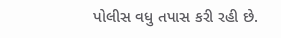પોલીસ વધુ તપાસ કરી રહી છે.